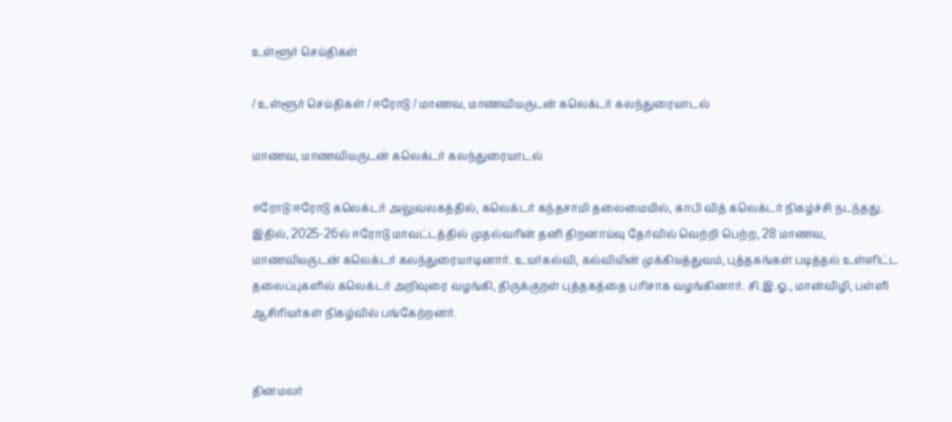உள்ளூர் செய்திகள்

/ உள்ளூர் செய்திகள் / ஈரோடு / மாணவ, மாணவியருடன் கலெக்டர் கலந்துரையாடல்

மாணவ, மாணவியருடன் கலெக்டர் கலந்துரையாடல்

ஈரோடு:ஈரோடு கலெக்டர் அலுவலகத்தில், கலெக்டர் கந்தசாமி தலைமையில், காபி வித் கலெக்டர் நிகழ்ச்சி நடந்தது. இதில், 2025-26ல் ஈரோடு மாவட்டத்தில் முதல்வரின் தனி திறனாய்வு தேர்வில் வெற்றி பெற்ற, 28 மாணவ, மாணவியருடன் கலெக்டர் கலந்துரையாடினார். உயர்கல்வி, கல்வியின் முக்கியத்துவம், புத்தகங்கள் படித்தல் உள்ளிட்ட தலைப்புகளில் கலெக்டர் அறிவுரை வழங்கி, திருக்குறள் புத்தகத்தை பரிசாக வழங்கினார். சி.இ.ஓ., மான்விழி, பள்ளி ஆசிரியர்கள் நிகழ்வில் பங்கேற்றனர்.


தினமலர்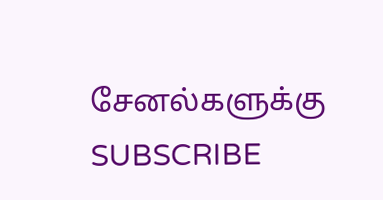சேனல்களுக்கு SUBSCRIBE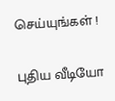செய்யுங்கள் !

புதிய வீடியோ